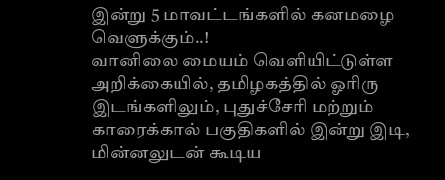இன்று 5 மாவட்டங்களில் கனமழை வெளுக்கும்..!
வானிலை மையம் வெளியிட்டுள்ள அறிக்கையில், தமிழகத்தில் ஓரிரு இடங்களிலும், புதுச்சேரி மற்றும் காரைக்கால் பகுதிகளில் இன்று இடி, மின்னலுடன் கூடிய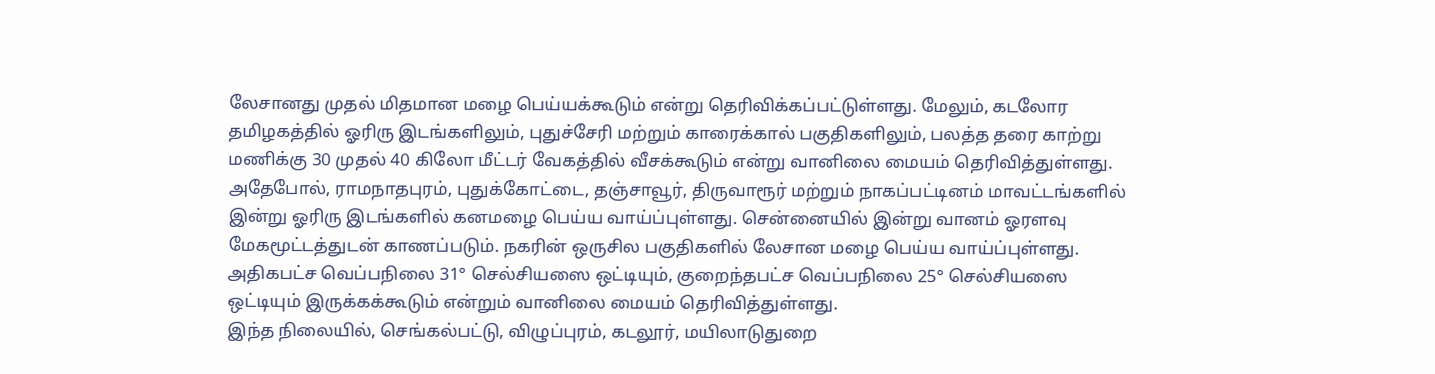லேசானது முதல் மிதமான மழை பெய்யக்கூடும் என்று தெரிவிக்கப்பட்டுள்ளது. மேலும், கடலோர தமிழகத்தில் ஓரிரு இடங்களிலும், புதுச்சேரி மற்றும் காரைக்கால் பகுதிகளிலும், பலத்த தரை காற்று மணிக்கு 30 முதல் 40 கிலோ மீட்டர் வேகத்தில் வீசக்கூடும் என்று வானிலை மையம் தெரிவித்துள்ளது.
அதேபோல், ராமநாதபுரம், புதுக்கோட்டை, தஞ்சாவூர், திருவாரூர் மற்றும் நாகப்பட்டினம் மாவட்டங்களில் இன்று ஓரிரு இடங்களில் கனமழை பெய்ய வாய்ப்புள்ளது. சென்னையில் இன்று வானம் ஓரளவு மேகமூட்டத்துடன் காணப்படும். நகரின் ஒருசில பகுதிகளில் லேசான மழை பெய்ய வாய்ப்புள்ளது. அதிகபட்ச வெப்பநிலை 31° செல்சியஸை ஒட்டியும், குறைந்தபட்ச வெப்பநிலை 25° செல்சியஸை ஒட்டியும் இருக்கக்கூடும் என்றும் வானிலை மையம் தெரிவித்துள்ளது.
இந்த நிலையில், செங்கல்பட்டு, விழுப்புரம், கடலூர், மயிலாடுதுறை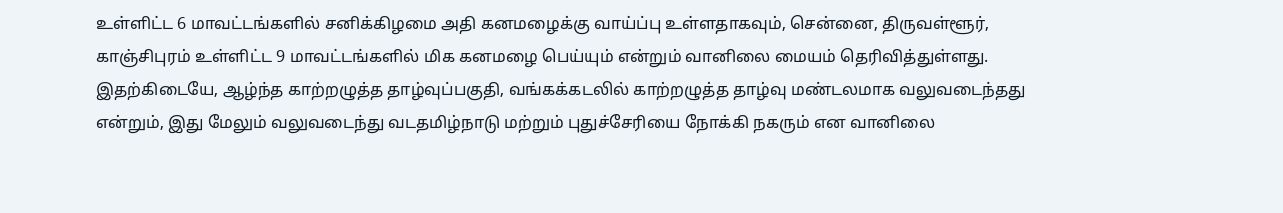உள்ளிட்ட 6 மாவட்டங்களில் சனிக்கிழமை அதி கனமழைக்கு வாய்ப்பு உள்ளதாகவும், சென்னை, திருவள்ளூர், காஞ்சிபுரம் உள்ளிட்ட 9 மாவட்டங்களில் மிக கனமழை பெய்யும் என்றும் வானிலை மையம் தெரிவித்துள்ளது.
இதற்கிடையே, ஆழ்ந்த காற்றழுத்த தாழ்வுப்பகுதி, வங்கக்கடலில் காற்றழுத்த தாழ்வு மண்டலமாக வலுவடைந்தது என்றும், இது மேலும் வலுவடைந்து வடதமிழ்நாடு மற்றும் புதுச்சேரியை நோக்கி நகரும் என வானிலை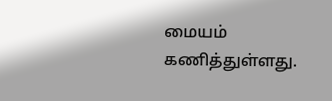மையம் கணித்துள்ளது.